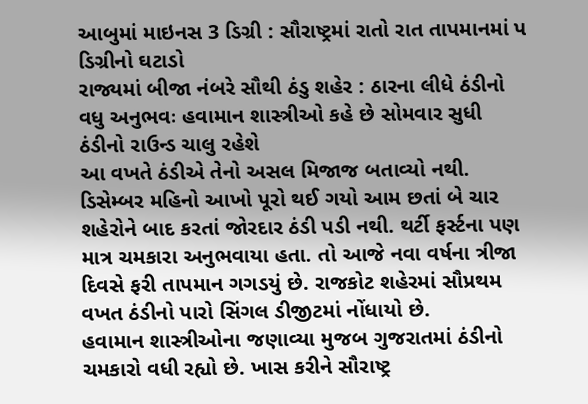આબુમાં માઇનસ 3 ડિગ્રી : સૌરાષ્ટ્રમાં રાતો રાત તાપમાનમાં પ ડિગ્રીનો ઘટાડો
રાજ્યમાં બીજા નંબરે સૌથી ઠંડુ શહેર : ઠારના લીધે ઠંડીનો વધુ અનુભવઃ હવામાન શાસ્ત્રીઓ કહે છે સોમવાર સુધી ઠંડીનો રાઉન્ડ ચાલુ રહેશે
આ વખતે ઠંડીએ તેનો અસલ મિજાજ બતાવ્યો નથી. ડિસેમ્બર મહિનો આખો પૂરો થઈ ગયો આમ છતાં બે ચાર શહેરોને બાદ કરતાં જોરદાર ઠંડી પડી નથી. થર્ટી ફર્સ્ટના પણ માત્ર ચમકારા અનુભવાયા હતા. તો આજે નવા વર્ષના ત્રીજા દિવસે ફરી તાપમાન ગગડયું છે. રાજકોટ શહેરમાં સૌપ્રથમ વખત ઠંડીનો પારો સિંગલ ડીજીટમાં નોંધાયો છે.
હવામાન શાસ્ત્રીઓના જણાવ્યા મુજબ ગુજરાતમાં ઠંડીનો ચમકારો વધી રહ્યો છે. ખાસ કરીને સૌરાષ્ટ્ર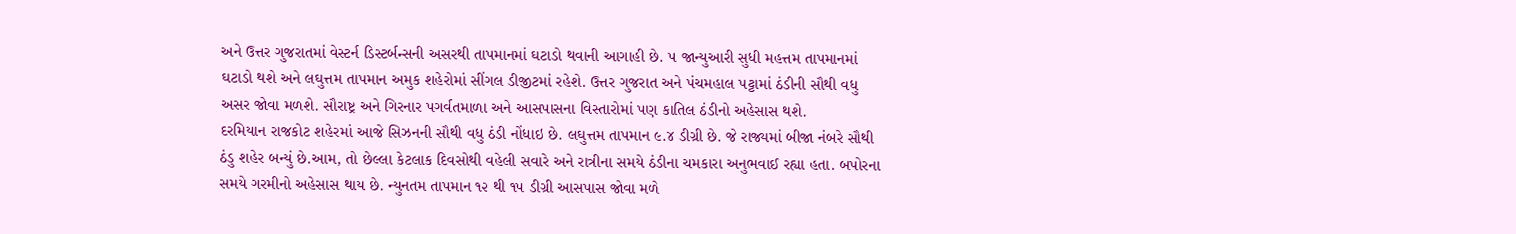અને ઉત્તર ગુજરાતમાં વેસ્ટર્ન ડિસ્ટર્બન્સની અસરથી તાપમાનમાં ઘટાડો થવાની આગાહી છે. ૫ જાન્યુઆરી સુધી મહત્તમ તાપમાનમાં ઘટાડો થશે અને લઘુત્તમ તાપમાન અમુક શહેરોમાં સીંગલ ડીજીટમાં રહેશે. ઉત્તર ગુજરાત અને પંચમહાલ પટ્ટામાં ઠંડીની સૌથી વધુ અસર જોવા મળશે. સૌરાષ્ટ્ર અને ગિરનાર પગર્વતમાળા અને આસપાસના વિસ્તારોમાં પણ કાતિલ ઠંડીનો અહેસાસ થશે.
દરમિયાન રાજકોટ શહેરમાં આજે સિઝનની સૌથી વધુ ઠંડી નોંધાઇ છે. લઘુત્તમ તાપમાન ૯.૪ ડીગ્રી છે. જે રાજ્યમાં બીજા નંબરે સૌથી ઠંડુ શહેર બન્યું છે.આમ, તો છેલ્લા કેટલાક દિવસોથી વહેલી સવારે અને રાત્રીના સમયે ઠંડીના ચમકારા અનુભવાઈ રહ્યા હતા. બપોરના સમયે ગરમીનો અહેસાસ થાય છે. ન્યુનતમ તાપમાન ૧૨ થી ૧૫ ડીગ્રી આસપાસ જોવા મળે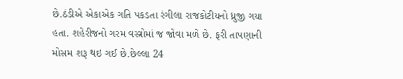છે.ઠંડીએ એકાએક ગતિ પકડતા રંગીલા રાજકોટીયનો ધ્રુજી ગયા હતા. શહેરીજનો ગરમ વસ્ત્રોમાં જ જોવા મળે છે. ફરી તાપણાની મોસમ શરૂ થઇ ગઈ છે.છેલ્લા 24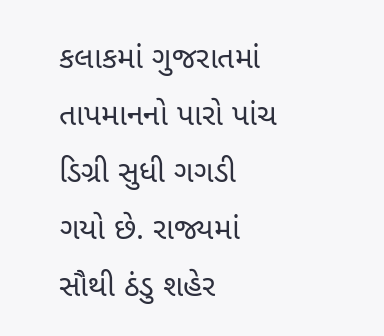કલાકમાં ગુજરાતમાં તાપમાનનો પારો પાંચ ડિગ્રી સુધી ગગડી ગયો છે. રાજ્યમાં સૌથી ઠંડુ શહેર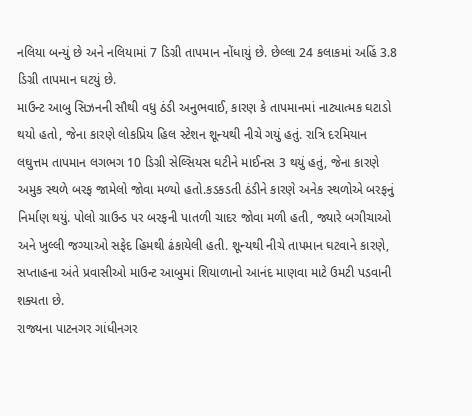નલિયા બન્યું છે અને નલિયામાં 7 ડિગ્રી તાપમાન નોંધાયું છે. છેલ્લા 24 કલાકમાં અહિં 3.8 ડિગ્રી તાપમાન ઘટયું છે.
માઉન્ટ આબુ સિઝનની સૌથી વધુ ઠંડી અનુભવાઈ, કારણ કે તાપમાનમાં નાટ્યાત્મક ઘટાડો થયો હતો, જેના કારણે લોકપ્રિય હિલ સ્ટેશન શૂન્યથી નીચે ગયું હતું. રાત્રિ દરમિયાન લઘુત્તમ તાપમાન લગભગ 10 ડિગ્રી સેલ્સિયસ ઘટીને માઈનસ 3 થયું હતું, જેના કારણે અમુક સ્થળે બરફ જામેલો જોવા મળ્યો હતો.કડકડતી ઠંડીને કારણે અનેક સ્થળોએ બરફનું નિર્માણ થયું. પોલો ગ્રાઉન્ડ પર બરફની પાતળી ચાદર જોવા મળી હતી, જ્યારે બગીચાઓ અને ખુલ્લી જગ્યાઓ સફેદ હિમથી ઢંકાયેલી હતી. શૂન્યથી નીચે તાપમાન ઘટવાને કારણે, સપ્તાહના અંતે પ્રવાસીઓ માઉન્ટ આબુમાં શિયાળાનો આનંદ માણવા માટે ઉમટી પડવાની શક્યતા છે.
રાજ્યના પાટનગર ગાંધીનગર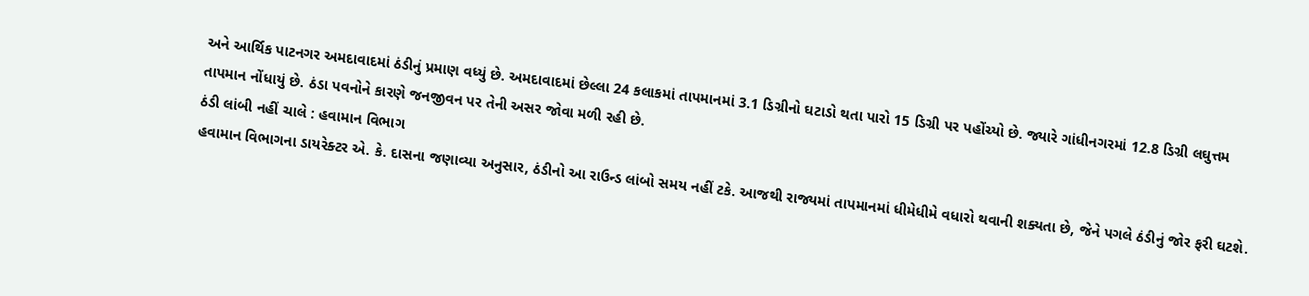અને આર્થિક પાટનગર અમદાવાદમાં ઠંડીનું પ્રમાણ વધ્યું છે. અમદાવાદમાં છેલ્લા 24 કલાકમાં તાપમાનમાં 3.1 ડિગ્રીનો ઘટાડો થતા પારો 15 ડિગ્રી પર પહોંચ્યો છે. જ્યારે ગાંધીનગરમાં 12.8 ડિગ્રી લઘુત્તમ તાપમાન નોંધાયું છે. ઠંડા પવનોને કારણે જનજીવન પર તેની અસર જોવા મળી રહી છે.
ઠંડી લાંબી નહીં ચાલે : હવામાન વિભાગ
હવામાન વિભાગના ડાયરેક્ટર એ. કે. દાસના જણાવ્યા અનુસાર, ઠંડીનો આ રાઉન્ડ લાંબો સમય નહીં ટકે. આજથી રાજ્યમાં તાપમાનમાં ધીમેધીમે વધારો થવાની શક્યતા છે, જેને પગલે ઠંડીનું જોર ફરી ઘટશે.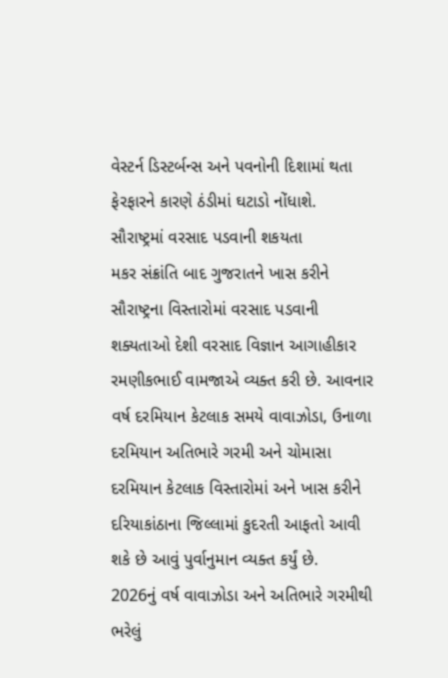વેસ્ટર્ન ડિસ્ટર્બન્સ અને પવનોની દિશામાં થતા ફેરફારને કારણે ઠંડીમાં ઘટાડો નોંધાશે.
સૌરાષ્ટ્રમાં વરસાદ પડવાની શકયતા
મકર સંક્રાંતિ બાદ ગુજરાતને ખાસ કરીને સૌરાષ્ટ્રના વિસ્તારોમાં વરસાદ પડવાની શક્યતાઓ દેશી વરસાદ વિજ્ઞાન આગાહીકાર રમણીકભાઈ વામજાએ વ્યક્ત કરી છે. આવનાર વર્ષ દરમિયાન કેટલાક સમયે વાવાઝોડા, ઉનાળા દરમિયાન અતિભારે ગરમી અને ચોમાસા દરમિયાન કેટલાક વિસ્તારોમાં અને ખાસ કરીને દરિયાકાંઠાના જિલ્લામાં કુદરતી આફતો આવી શકે છે આવું પુર્વાનુમાન વ્યક્ત કર્યું છે.
2026નું વર્ષ વાવાઝોડા અને અતિભારે ગરમીથી ભરેલું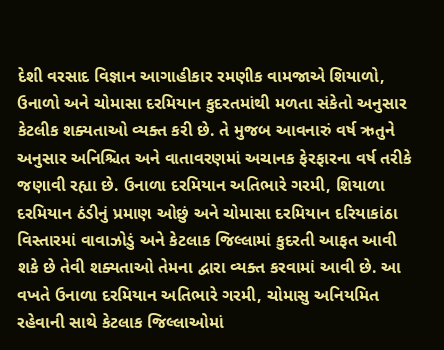દેશી વરસાદ વિજ્ઞાન આગાહીકાર રમણીક વામજાએ શિયાળો, ઉનાળો અને ચોમાસા દરમિયાન કુદરતમાંથી મળતા સંકેતો અનુસાર કેટલીક શક્યતાઓ વ્યક્ત કરી છે. તે મુજબ આવનારું વર્ષ ઋતુને અનુસાર અનિશ્ચિત અને વાતાવરણમાં અચાનક ફેરફારના વર્ષ તરીકે જણાવી રહ્યા છે. ઉનાળા દરમિયાન અતિભારે ગરમી, શિયાળા દરમિયાન ઠંડીનું પ્રમાણ ઓછું અને ચોમાસા દરમિયાન દરિયાકાંઠા વિસ્તારમાં વાવાઝોડું અને કેટલાક જિલ્લામાં કુદરતી આફત આવી શકે છે તેવી શક્યતાઓ તેમના દ્વારા વ્યક્ત કરવામાં આવી છે. આ વખતે ઉનાળા દરમિયાન અતિભારે ગરમી, ચોમાસુ અનિયમિત રહેવાની સાથે કેટલાક જિલ્લાઓમાં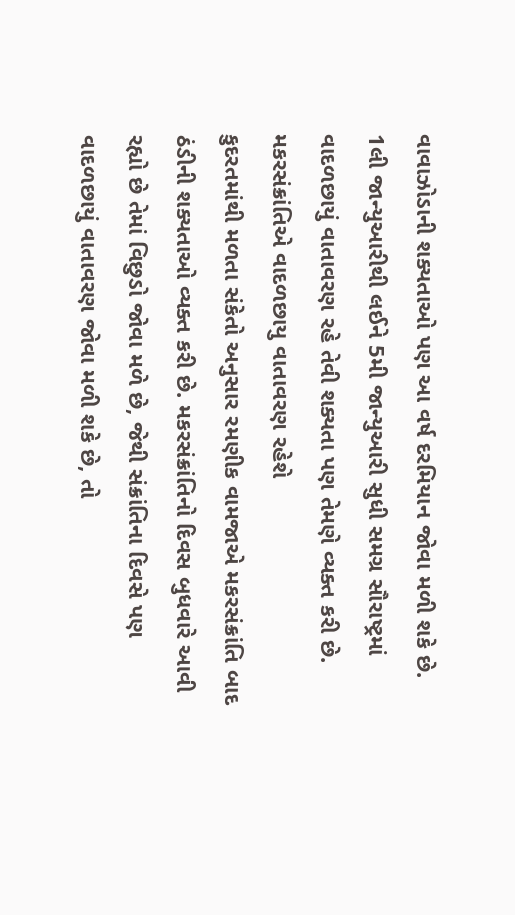વાવાઝોડાની શક્યતાઓ પણ આ વર્ષ દરમિયાન જોવા મળી શકે છે. 1લી જાન્યુઆરીથી લઈને 5મી જાન્યુઆરી સુધી સમગ્ર સૌરાષ્ટ્રમાં વાદળછાયું વાતાવરણ રહે તેવી શક્યતા પણ તેમણે વ્યક્ત કરી છે.
મકરસંક્રાંતિએ વાદળછાયુ વાતાવરણ રહેશે
કુદરતમાંથી મળતા સંકેતો અનુસાર રમણીક વામજાએ મકરસંક્રાંતિ બાદ ઠંડીની શક્યતાઓ વ્યક્ત કરી છે. મકરસંક્રાંતિનો દિવસ બુધવારે આવી રહ્યો છે તેમાં વિછુડો જોવા મળે છે, જેથી સંક્રાંતિના દિવસે પણ વાદળછાયું વાતાવરણ જોવા મળી શકે છે, તો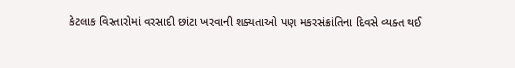કેટલાક વિસ્તારોમાં વરસાદી છાંટા ખરવાની શક્યતાઓ પણ મકરસંક્રાંતિના દિવસે વ્યક્ત થઈ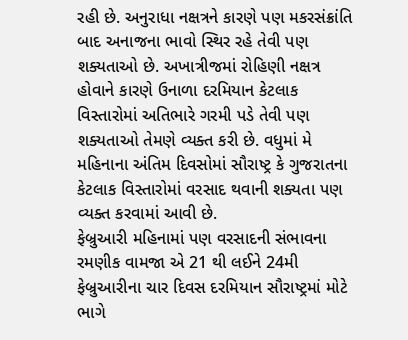રહી છે. અનુરાધા નક્ષત્રને કારણે પણ મકરસંક્રાંતિ બાદ અનાજના ભાવો સ્થિર રહે તેવી પણ શક્યતાઓ છે. અખાત્રીજમાં રોહિણી નક્ષત્ર હોવાને કારણે ઉનાળા દરમિયાન કેટલાક વિસ્તારોમાં અતિભારે ગરમી પડે તેવી પણ શક્યતાઓ તેમણે વ્યક્ત કરી છે. વધુમાં મે મહિનાના અંતિમ દિવસોમાં સૌરાષ્ટ્ર કે ગુજરાતના કેટલાક વિસ્તારોમાં વરસાદ થવાની શક્યતા પણ વ્યક્ત કરવામાં આવી છે.
ફેબ્રુઆરી મહિનામાં પણ વરસાદની સંભાવના
રમણીક વામજા એ 21 થી લઈને 24મી ફેબ્રુઆરીના ચાર દિવસ દરમિયાન સૌરાષ્ટ્રમાં મોટે ભાગે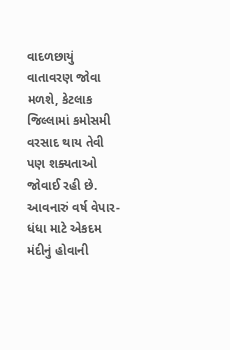વાદળછાયું વાતાવરણ જોવા મળશે, કેટલાક જિલ્લામાં કમોસમી વરસાદ થાય તેવી પણ શક્યતાઓ જોવાઈ રહી છે. આવનારું વર્ષ વેપાર-ધંધા માટે એકદમ મંદીનું હોવાની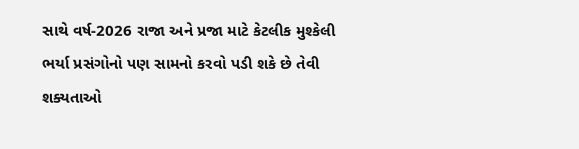સાથે વર્ષ-2026 રાજા અને પ્રજા માટે કેટલીક મુશ્કેલી ભર્યા પ્રસંગોનો પણ સામનો કરવો પડી શકે છે તેવી શક્યતાઓ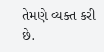તેમણે વ્યક્ત કરી છે.